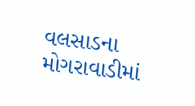વલસાડના મોગરાવાડીમાં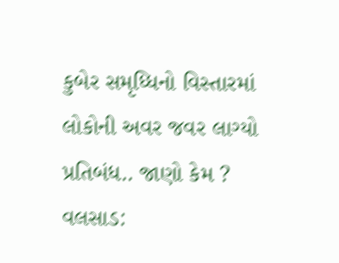કુબેર સમૃધ્ધિનો વિસ્તારમાં લોકોની અવર જવર લાગ્યો પ્રતિબંધ.. જાણો કેમ ?
વલસાડ: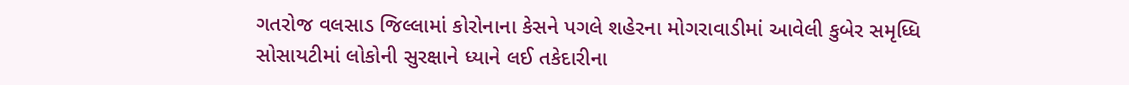ગતરોજ વલસાડ જિલ્લામાં કોરોનાના કેસને પગલે શહેરના મોગરાવાડીમાં આવેલી કુબેર સમૃધ્ધિ સોસાયટીમાં લોકોની સુરક્ષાને ધ્યાને લઈ તકેદારીના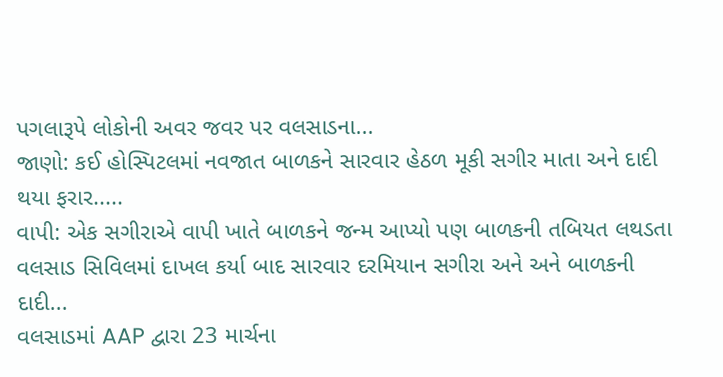પગલારૂપે લોકોની અવર જવર પર વલસાડના...
જાણો: કઈ હોસ્પિટલમાં નવજાત બાળકને સારવાર હેઠળ મૂકી સગીર માતા અને દાદી થયા ફરાર.....
વાપી: એક સગીરાએ વાપી ખાતે બાળકને જન્મ આપ્યો પણ બાળકની તબિયત લથડતા વલસાડ સિવિલમાં દાખલ કર્યા બાદ સારવાર દરમિયાન સગીરા અને અને બાળકની દાદી...
વલસાડમાં AAP દ્વારા 23 માર્ચના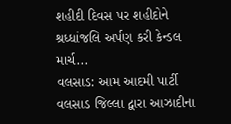શહીદી દિવસ પર શહીદોને શ્રધ્ધાંજલિ અર્પણ કરી કેન્ડલ માર્ચ...
વલસાડ: આમ આદમી પાર્ટી વલસાડ જિલ્લા દ્વારા આઝાદીના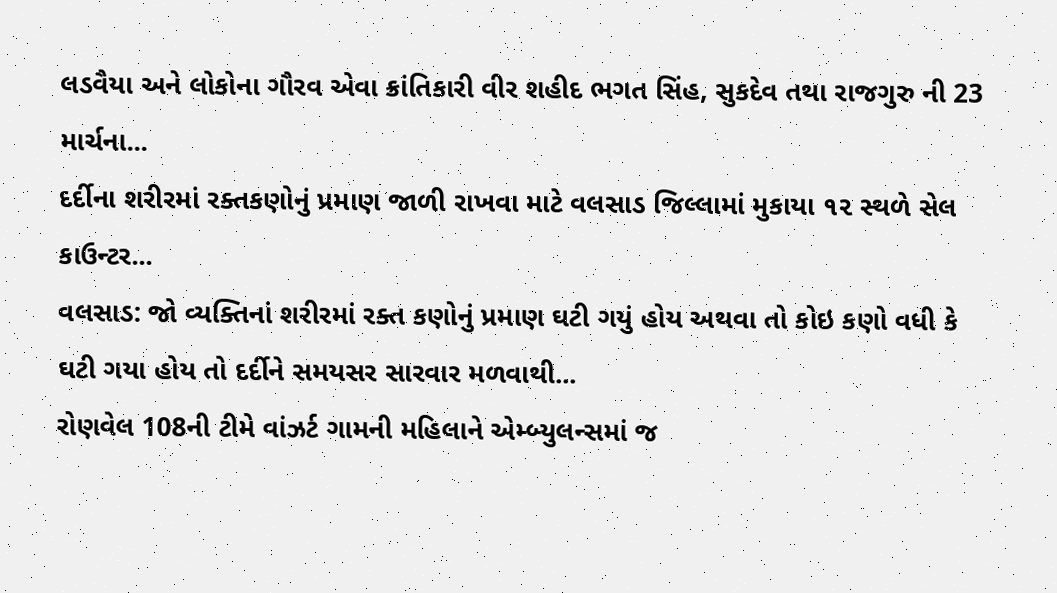લડવૈયા અને લોકોના ગૌરવ એવા ક્રાંતિકારી વીર શહીદ ભગત સિંહ, સુકદેવ તથા રાજગુરુ ની 23 માર્ચના...
દર્દીના શરીરમાં રક્તકણોનું પ્રમાણ જાળી રાખવા માટે વલસાડ જિલ્લામાં મુકાયા ૧૨ સ્થળે સેલ કાઉન્ટર...
વલસાડ: જો વ્યક્તિનાં શરીરમાં રક્ત કણોનું પ્રમાણ ઘટી ગયું હોય અથવા તો કોઇ કણો વધી કે ઘટી ગયા હોય તો દર્દીને સમયસર સારવાર મળવાથી...
રોણવેલ 108ની ટીમે વાંઝર્ટ ગામની મહિલાને એમ્બ્યુલન્સમાં જ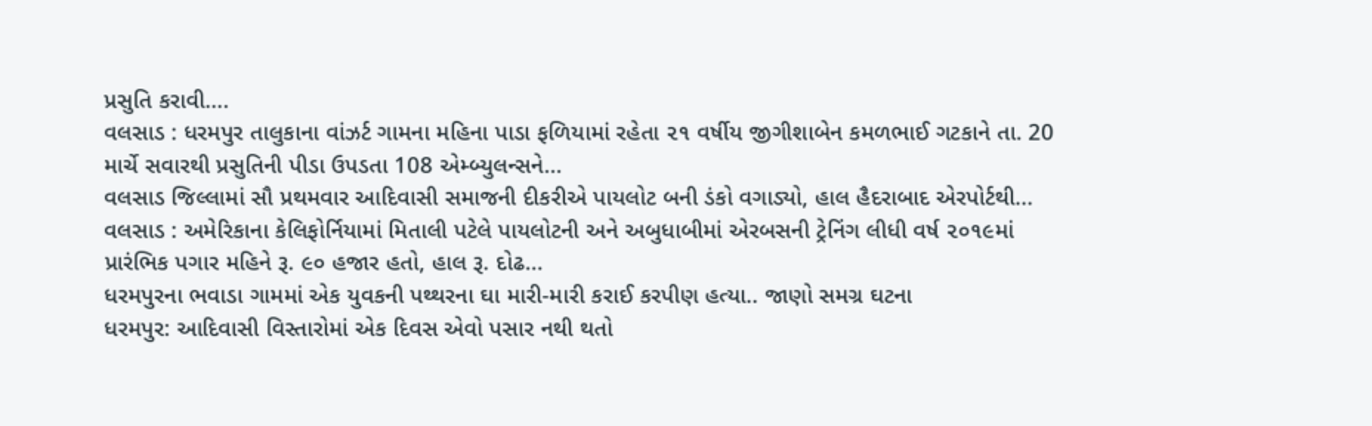પ્રસુતિ કરાવી….
વલસાડ : ધરમપુર તાલુકાના વાંઝર્ટ ગામના મહિના પાડા ફળિયામાં રહેતા ૨૧ વર્ષીય જીગીશાબેન કમળભાઈ ગટકાને તા. 20 માર્ચે સવારથી પ્રસુતિની પીડા ઉપડતા 108 એમ્બ્યુલન્સને...
વલસાડ જિલ્લામાં સૌ પ્રથમવાર આદિવાસી સમાજની દીકરીએ પાયલોટ બની ડંકો વગાડ્યો, હાલ હૈદરાબાદ એરપોર્ટથી...
વલસાડ : અમેરિકાના કેલિફોર્નિયામાં મિતાલી પટેલે પાયલોટની અને અબુધાબીમાં એરબસની ટ્રેનિંગ લીધી વર્ષ ૨૦૧૯માં પ્રારંભિક પગાર મહિને રૂ. ૯૦ હજાર હતો, હાલ રૂ. દોઢ...
ધરમપુરના ભવાડા ગામમાં એક યુવકની પથ્થરના ઘા મારી-મારી કરાઈ કરપીણ હત્યા.. જાણો સમગ્ર ઘટના
ધરમપુર: આદિવાસી વિસ્તારોમાં એક દિવસ એવો પસાર નથી થતો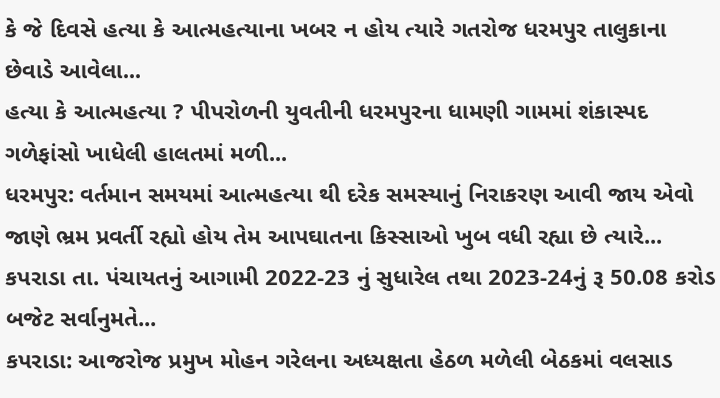કે જે દિવસે હત્યા કે આત્મહત્યાના ખબર ન હોય ત્યારે ગતરોજ ધરમપુર તાલુકાના છેવાડે આવેલા...
હત્યા કે આત્મહત્યા ? પીપરોળની યુવતીની ધરમપુરના ધામણી ગામમાં શંકાસ્પદ ગળેફાંસો ખાધેલી હાલતમાં મળી...
ધરમપુર: વર્તમાન સમયમાં આત્મહત્યા થી દરેક સમસ્યાનું નિરાકરણ આવી જાય એવો જાણે ભ્રમ પ્રવર્તી રહ્યો હોય તેમ આપઘાતના કિસ્સાઓ ખુબ વધી રહ્યા છે ત્યારે...
કપરાડા તા. પંચાયતનું આગામી 2022-23 નું સુધારેલ તથા 2023-24નું રૂ 50.08 કરોડ બજેટ સર્વાનુમતે...
કપરાડા: આજરોજ પ્રમુખ મોહન ગરેલના અધ્યક્ષતા હેઠળ મળેલી બેઠકમાં વલસાડ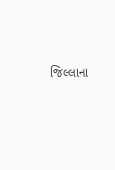જિલ્લાના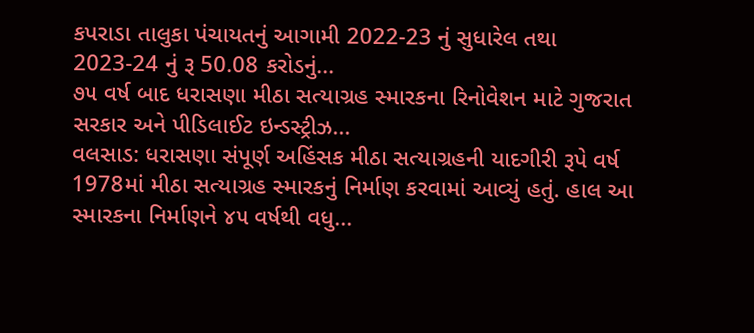કપરાડા તાલુકા પંચાયતનું આગામી 2022-23 નું સુધારેલ તથા 2023-24 નું રૂ 50.08 કરોડનું...
૭૫ વર્ષ બાદ ધરાસણા મીઠા સત્યાગ્રહ સ્મારકના રિનોવેશન માટે ગુજરાત સરકાર અને પીડિલાઈટ ઇન્ડસ્ટ્રીઝ...
વલસાડ: ધરાસણા સંપૂર્ણ અહિંસક મીઠા સત્યાગ્રહની યાદગીરી રૂપે વર્ષ 1978માં મીઠા સત્યાગ્રહ સ્મારકનું નિર્માણ કરવામાં આવ્યું હતું. હાલ આ સ્મારકના નિર્માણને ૪૫ વર્ષથી વધુ...